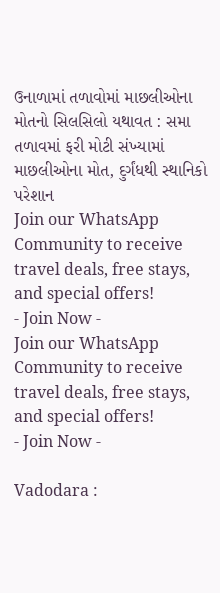ઉનાળામાં તળાવોમાં માછલીઓના મોતનો સિલસિલો યથાવત : સમા તળાવમાં ફરી મોટી સંખ્યામાં માછલીઓના મોત, દુર્ગંધથી સ્થાનિકો પરેશાન
Join our WhatsApp Community to receive travel deals, free stays, and special offers!
- Join Now -
Join our WhatsApp Community to receive travel deals, free stays, and special offers!
- Join Now -

Vadodara :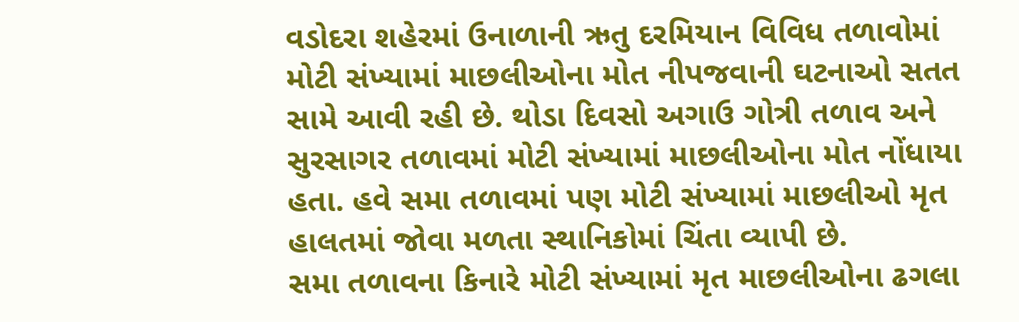વડોદરા શહેરમાં ઉનાળાની ઋતુ દરમિયાન વિવિધ તળાવોમાં મોટી સંખ્યામાં માછલીઓના મોત નીપજવાની ઘટનાઓ સતત સામે આવી રહી છે. થોડા દિવસો અગાઉ ગોત્રી તળાવ અને સુરસાગર તળાવમાં મોટી સંખ્યામાં માછલીઓના મોત નોંધાયા હતા. હવે સમા તળાવમાં પણ મોટી સંખ્યામાં માછલીઓ મૃત હાલતમાં જોવા મળતા સ્થાનિકોમાં ચિંતા વ્યાપી છે.
સમા તળાવના કિનારે મોટી સંખ્યામાં મૃત માછલીઓના ઢગલા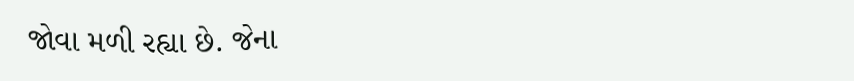જોવા મળી રહ્યા છે. જેના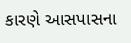કારણે આસપાસના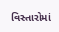વિસ્તારોમાં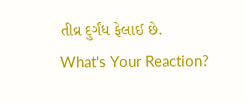તીવ્ર દુર્ગંધ ફેલાઈ છે.
What's Your Reaction?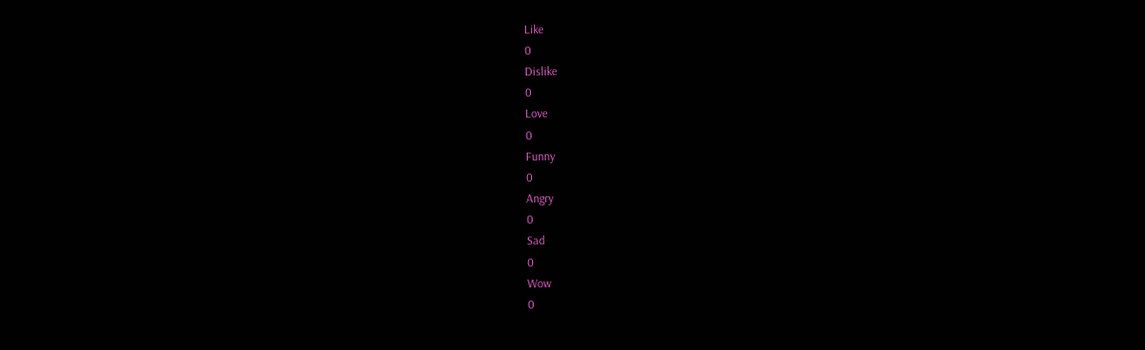Like
0
Dislike
0
Love
0
Funny
0
Angry
0
Sad
0
Wow
0